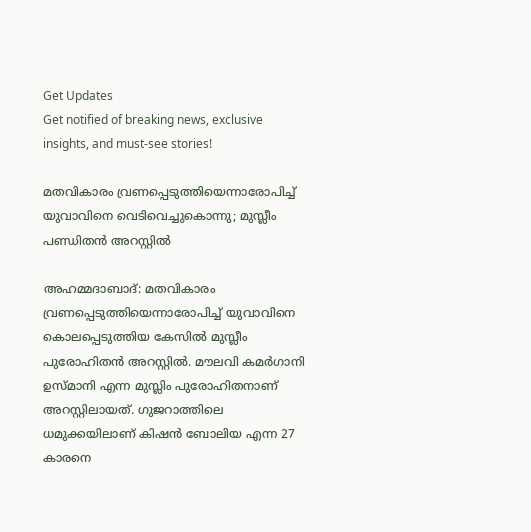Get Updates
Get notified of breaking news, exclusive insights, and must-see stories!

മതവികാരം വ്രണപ്പെടുത്തിയെന്നാരോപിച്ച് യുവാവിനെ വെടിവെച്ചുകൊന്നു; മുസ്ലീം പണ്ഡിതന്‍ അറസ്റ്റില്‍

അഹമ്മദാബാദ്: മതവികാരം വ്രണപ്പെടുത്തിയെന്നാരോപിച്ച് യുവാവിനെ കൊലപ്പെടുത്തിയ കേസില്‍ മുസ്ലീം പുരോഹിതന്‍ അറസ്റ്റില്‍. മൗലവി കമര്‍ഗാനി ഉസ്മാനി എന്ന മുസ്ലിം പുരോഹിതനാണ് അറസ്റ്റിലായത്. ഗുജറാത്തിലെ ധമുക്കയിലാണ് കിഷന്‍ ബോലിയ എന്ന 27 കാരനെ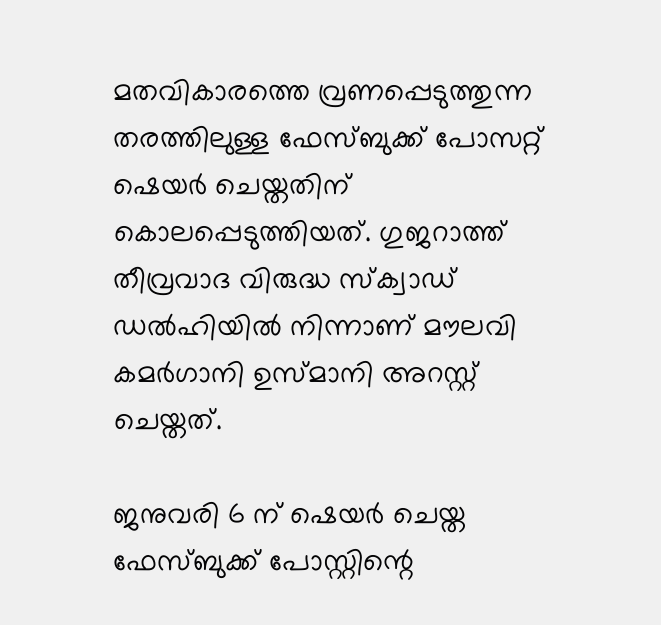മതവികാരത്തെ വ്രണപ്പെടുത്തുന്ന തരത്തിലുള്ള ഫേസ്ബുക്ക് പോസറ്റ് ഷെയര്‍ ചെയ്തതിന് കൊലപ്പെടുത്തിയത്. ഗുജറാത്ത് തീവ്രവാദ വിരുദ്ധ സ്‌ക്വാഡ് ഡല്‍ഹിയില്‍ നിന്നാണ് മൗലവി കമര്‍ഗാനി ഉസ്മാനി അറസ്റ്റ് ചെയ്തത്.

ജനുവരി 6 ന് ഷെയര്‍ ചെയ്ത ഫേസ്ബുക്ക് പോസ്റ്റിന്റെ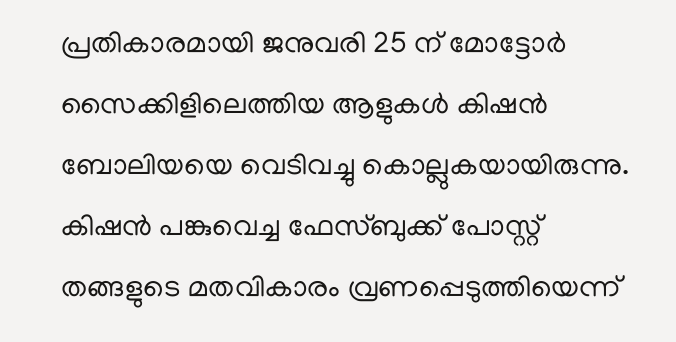പ്രതികാരമായി ജനുവരി 25 ന് മോട്ടോര്‍ സൈക്കിളിലെത്തിയ ആളുകള്‍ കിഷന്‍ ബോലിയയെ വെടിവച്ചു കൊല്ലുകയായിരുന്നു. കിഷന്‍ പങ്കുവെച്ച ഫേസ്ബുക്ക് പോസ്റ്റ് തങ്ങളുടെ മതവികാരം വ്രണപ്പെടുത്തിയെന്ന്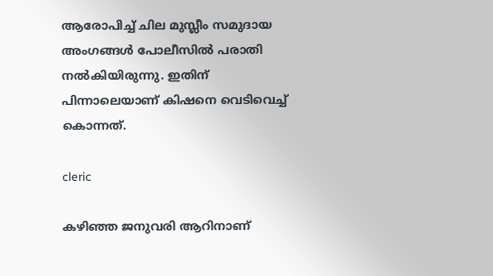ആരോപിച്ച് ചില മുസ്ലീം സമുദായ അംഗങ്ങള്‍ പോലീസില്‍ പരാതി നല്‍കിയിരുന്നു. ഇതിന് പിന്നാലെയാണ് കിഷനെ വെടിവെച്ച് കൊന്നത്.

cleric

കഴിഞ്ഞ ജനുവരി ആറിനാണ്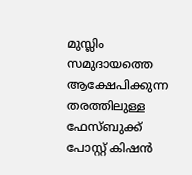മുസ്ലിം സമുദായത്തെ ആക്ഷേപിക്കുന്ന തരത്തിലുള്ള ഫേസ്ബുക്ക് പോസ്റ്റ് കിഷന്‍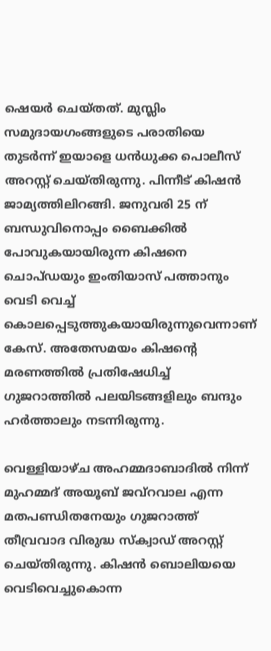ഷെയര്‍ ചെയ്തത്. മുസ്ലിം സമുദായഗംങ്ങളുടെ പരാതിയെ തുടര്‍ന്ന് ഇയാളെ ധന്‍ധുക്ക പൊലീസ് അറസ്റ്റ് ചെയ്തിരുന്നു. പിന്നീട് കിഷന്‍ ജാമ്യത്തിലിറങ്ങി. ജനുവരി 25 ന് ബന്ധുവിനൊപ്പം ബൈക്കില്‍ പോവുകയായിരുന്ന കിഷനെ ചൊപ്ഡയും ഇംതിയാസ് പത്താനും വെടി വെച്ച് കൊലപ്പെടുത്തുകയായിരുന്നുവെന്നാണ് കേസ്. അതേസമയം കിഷന്റെ മരണത്തില്‍ പ്രതിഷേധിച്ച് ഗുജറാത്തില്‍ പലയിടങ്ങളിലും ബന്ദും ഹര്‍ത്താലും നടന്നിരുന്നു.

വെള്ളിയാഴ്ച അഹമ്മദാബാദില്‍ നിന്ന് മുഹമ്മദ് അയൂബ് ജവ്റവാല എന്ന മതപണ്ഡിതനേയും ഗുജറാത്ത് തീവ്രവാദ വിരുദ്ധ സ്‌ക്വാഡ് അറസ്റ്റ് ചെയ്തിരുന്നു. കിഷന്‍ ബൊലിയയെ വെടിവെച്ചുകൊന്ന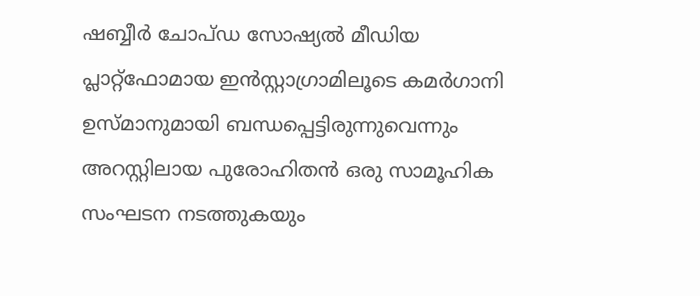ഷബ്ബീര്‍ ചോപ്ഡ സോഷ്യല്‍ മീഡിയ പ്ലാറ്റ്ഫോമായ ഇന്‍സ്റ്റാഗ്രാമിലൂടെ കമര്‍ഗാനി ഉസ്മാനുമായി ബന്ധപ്പെട്ടിരുന്നുവെന്നും അറസ്റ്റിലായ പുരോഹിതന്‍ ഒരു സാമൂഹിക സംഘടന നടത്തുകയും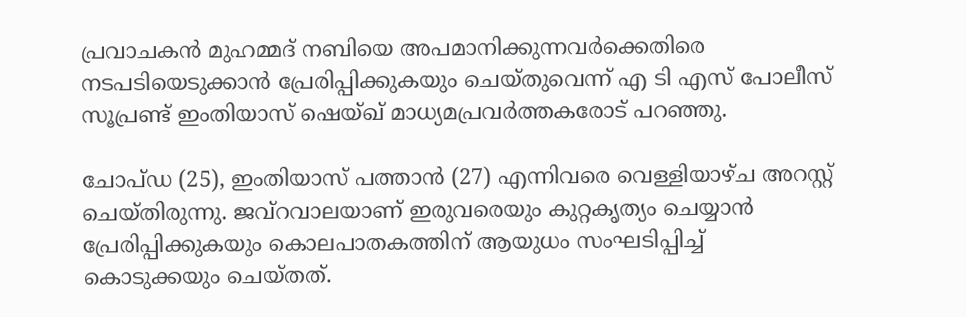പ്രവാചകന്‍ മുഹമ്മദ് നബിയെ അപമാനിക്കുന്നവര്‍ക്കെതിരെ നടപടിയെടുക്കാന്‍ പ്രേരിപ്പിക്കുകയും ചെയ്തുവെന്ന് എ ടി എസ് പോലീസ് സൂപ്രണ്ട് ഇംതിയാസ് ഷെയ്ഖ് മാധ്യമപ്രവര്‍ത്തകരോട് പറഞ്ഞു.

ചോപ്ഡ (25), ഇംതിയാസ് പത്താന്‍ (27) എന്നിവരെ വെള്ളിയാഴ്ച അറസ്റ്റ് ചെയ്തിരുന്നു. ജവ്റവാലയാണ് ഇരുവരെയും കുറ്റകൃത്യം ചെയ്യാന്‍ പ്രേരിപ്പിക്കുകയും കൊലപാതകത്തിന് ആയുധം സംഘടിപ്പിച്ച് കൊടുക്കയും ചെയ്തത്.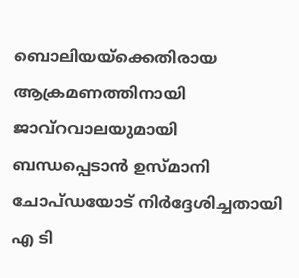ബൊലിയയ്ക്കെതിരായ ആക്രമണത്തിനായി ജാവ്റവാലയുമായി ബന്ധപ്പെടാന്‍ ഉസ്മാനി ചോപ്ഡയോട് നിര്‍ദ്ദേശിച്ചതായി എ ടി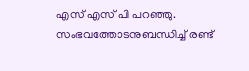എസ് എസ് പി പറഞ്ഞു. സംഭവത്തോടനുബന്ധിച്ച് രണ്ട്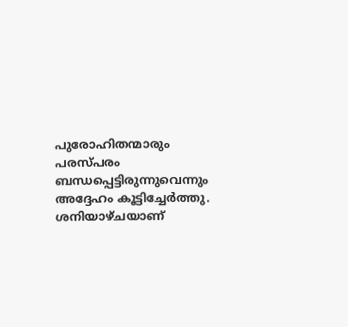പുരോഹിതന്മാരും പരസ്പരം ബന്ധപ്പെട്ടിരുന്നുവെന്നും അദ്ദേഹം കൂട്ടിച്ചേര്‍ത്തു. ശനിയാഴ്ചയാണ്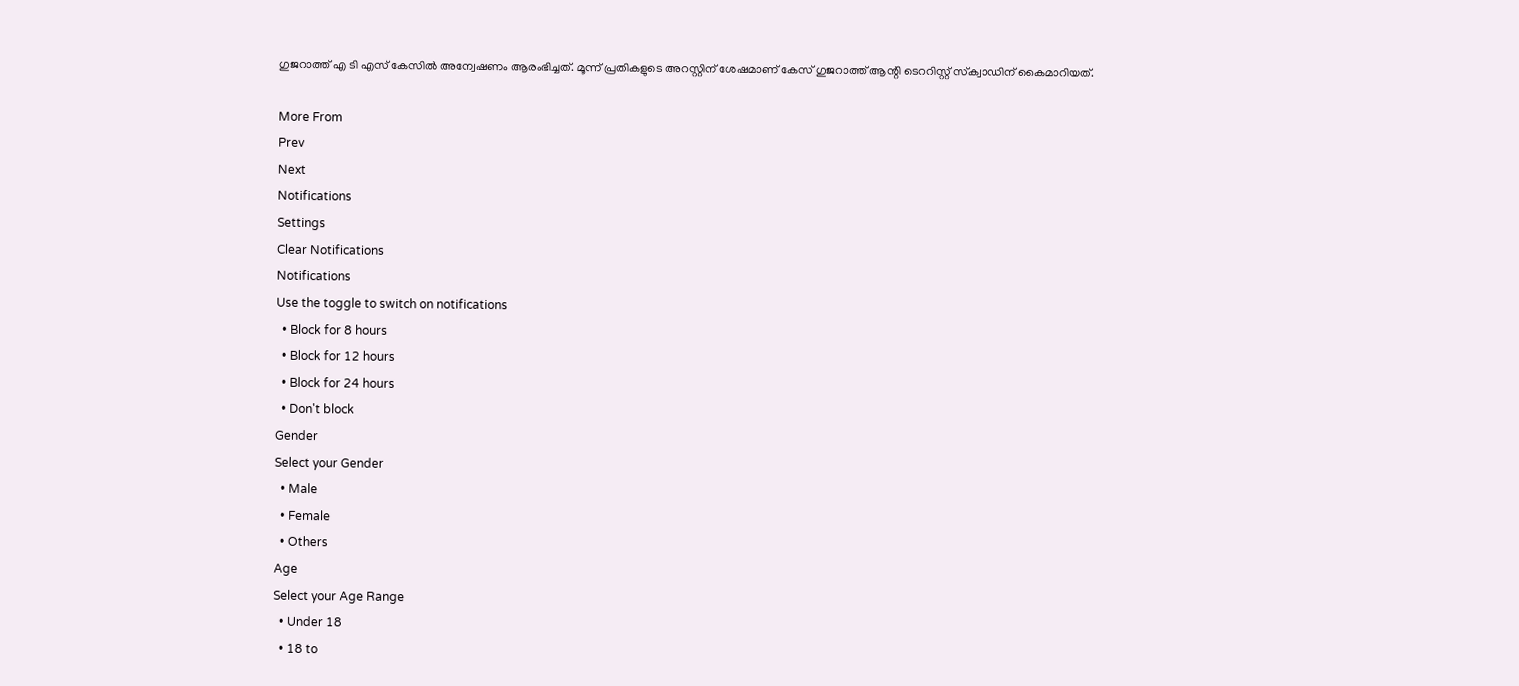ഗുജറാത്ത് എ ടി എസ് കേസില്‍ അന്വേഷണം ആരംഭിച്ചത്. മൂന്ന് പ്രതികളുടെ അറസ്റ്റിന് ശേഷമാണ് കേസ് ഗുജറാത്ത് ആന്റി ടെററിസ്റ്റ് സ്‌ക്വാഡിന് കൈമാറിയത്.

More From
Prev
Next
Notifications
Settings
Clear Notifications
Notifications
Use the toggle to switch on notifications
  • Block for 8 hours
  • Block for 12 hours
  • Block for 24 hours
  • Don't block
Gender
Select your Gender
  • Male
  • Female
  • Others
Age
Select your Age Range
  • Under 18
  • 18 to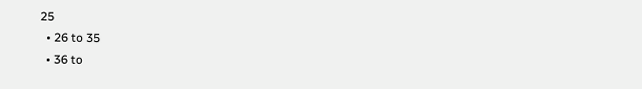25
  • 26 to 35
  • 36 to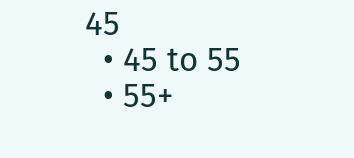45
  • 45 to 55
  • 55+